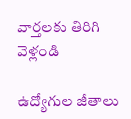వార్తలకు తిరిగి వెళ్లండి

ఉద్యోగుల జీతాలు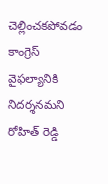చెల్లించకపోవడం కాంగ్రెస్ వైఫల్యానికి నిదర్శనమని రోహిత్ రెడ్డి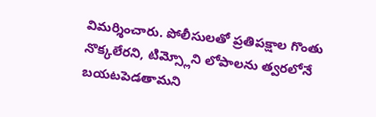విమర్శించారు. పోలీసులతో ప్రతిపక్షాల గొంతు నొక్కలేరని, టిమ్స్లోని లోపాలను త్వరలోనే బయటపెడతామని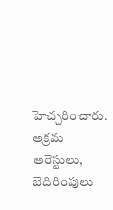హెచ్చరించారు.
అక్రమ అరెస్టులు, బెదిరింపులు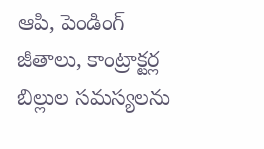ఆపి, పెండింగ్ జీతాలు, కాంట్రాక్టర్ల బిల్లుల సమస్యలను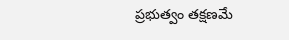ప్రభుత్వం తక్షణమే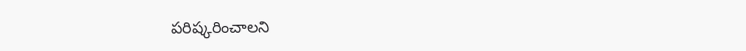పరిష్కరించాలని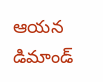ఆయన డిమాండ్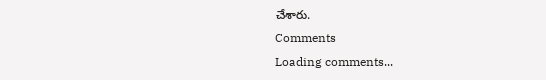చేశారు.
Comments
Loading comments...